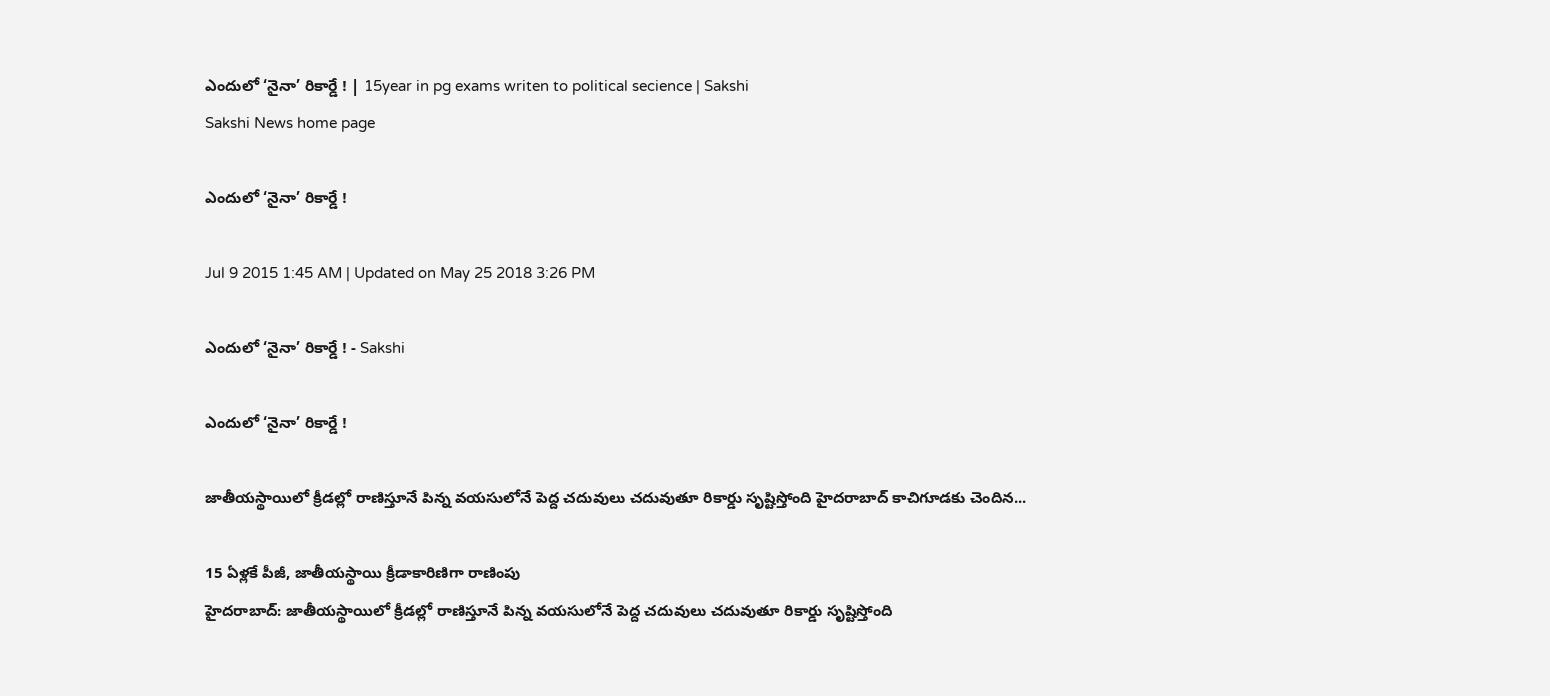ఎందులో ‘నైనా’ రికార్డే ! | 15year in pg exams writen to political secience | Sakshi
Sakshi News home page

ఎందులో ‘నైనా’ రికార్డే !

Jul 9 2015 1:45 AM | Updated on May 25 2018 3:26 PM

ఎందులో ‘నైనా’ రికార్డే ! - Sakshi

ఎందులో ‘నైనా’ రికార్డే !

జాతీయస్థాయిలో క్రీడల్లో రాణిస్తూనే పిన్న వయసులోనే పెద్ద చదువులు చదువుతూ రికార్డు సృష్టిస్తోంది హైదరాబాద్ కాచిగూడకు చెందిన...

15 ఏళ్లకే పీజీ, జాతీయస్థాయి క్రీడాకారిణిగా రాణింపు
హైదరాబాద్: జాతీయస్థాయిలో క్రీడల్లో రాణిస్తూనే పిన్న వయసులోనే పెద్ద చదువులు చదువుతూ రికార్డు సృష్టిస్తోంది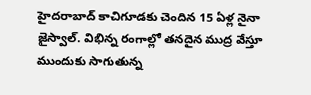హైదరాబాద్ కాచిగూడకు చెందిన 15 ఏళ్ల నైనా జైస్వాల్. విభిన్న రంగాల్లో తనదైన ముద్ర వేస్తూ ముందుకు సాగుతున్న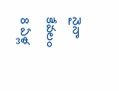నైనా కేవలం 8 ఏళ్ల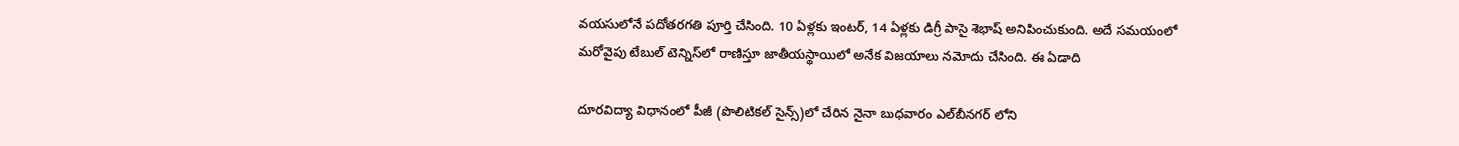వయసులోనే పదోతరగతి పూర్తి చేసింది. 10 ఏళ్లకు ఇంటర్, 14 ఏళ్లకు డిగ్రీ పాసై శెభాష్ అనిపించుకుంది. అదే సమయంలో మరోవైపు టేబుల్ టెన్నిస్‌లో రాణిస్తూ జాతీయస్థాయిలో అనేక విజయాలు నమోదు చేసింది. ఈ ఏడాది

దూరవిద్యా విధానంలో పీజీ (పొలిటికల్ సైన్స్)లో చేరిన నైనా బుధవారం ఎల్‌బీనగర్ లోని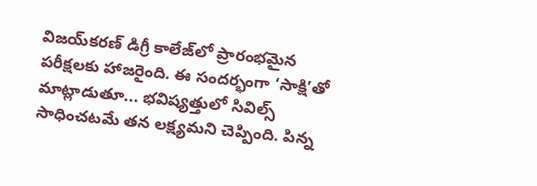విజయ్‌కరణ్ డిగ్రీ కాలేజ్‌లో ప్రారంభమైన పరీక్షలకు హాజరైంది. ఈ సందర్భంగా ‘సాక్షి’తో మాట్లాడుతూ... భవిష్యత్తులో సివిల్స్ సాధించటమే తన లక్ష్యమని చెప్పింది. పిన్న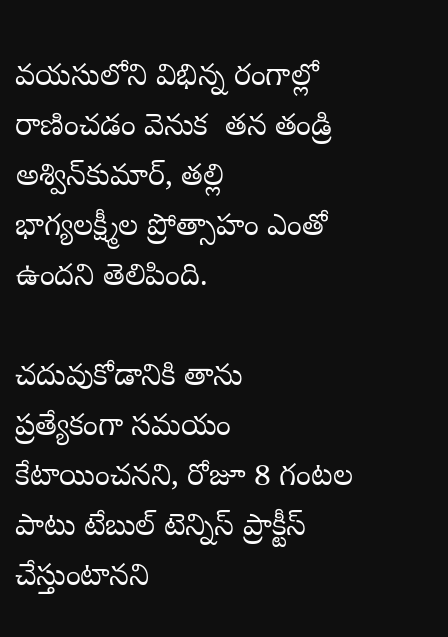వయసులోని విభిన్న రంగాల్లో రాణించడం వెనుక  తన తండ్రి అశ్విన్‌కుమార్, తల్లి భాగ్యలక్ష్మీల ప్రోత్సాహం ఎంతో ఉందని తెలిపింది.

చదువుకోడానికి తాను ప్రత్యేకంగా సమయం కేటాయించనని, రోజూ 8 గంటల పాటు టేబుల్ టెన్నిస్ ప్రాక్టీస్ చేస్తుంటానని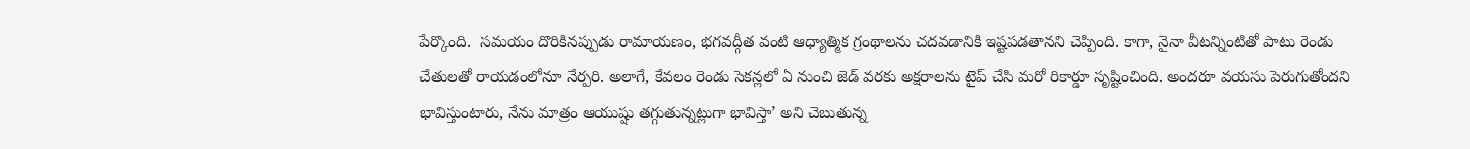పేర్కొంది.  సమయం దొరికినప్పుడు రామాయణం, భగవద్గీత వంటి ఆధ్యాత్మిక గ్రంథాలను చదవడానికి ఇష్టపడతానని చెప్పింది. కాగా, నైనా వీటన్నింటితో పాటు రెండు చేతులతో రాయడంలోనూ నేర్పరి. అలాగే, కేవలం రెండు సెకన్లలో ఏ నుంచి జెడ్ వరకు అక్షరాలను టైప్ చేసి మరో రికార్డూ సృష్టించింది. అందరూ వయసు పెరుగుతోందని భావిస్తుంటారు, నేను మాత్రం ఆయుష్షు తగ్గుతున్నట్లుగా భావిస్తా’ అని చెబుతున్న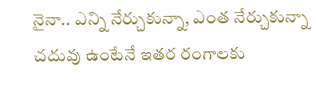నైనా.. ఎన్ని నేర్చుకున్నా, ఎంత నేర్చుకున్నా చదువు ఉంటేనే ఇతర రంగాలకు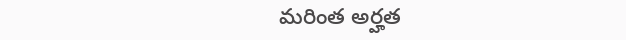మరింత అర్హత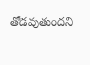తోడవుతుందని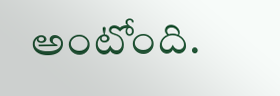అంటోంది.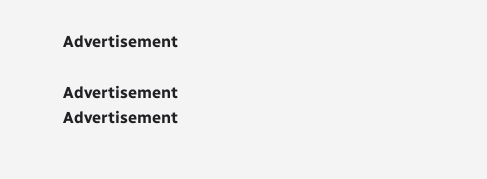Advertisement

Advertisement
Advertisement